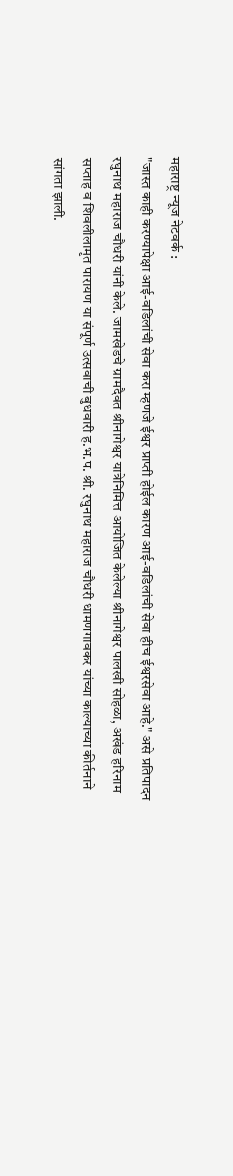महाराष्ट्र न्यूज नेटवर्क :
"जास्त काही करण्यापेक्षा आई-वडिलांची सेवा करा म्हणजे ईश्वर प्राप्ती होईल कारण आई-वडिलांची सेवा हीच ईश्वरसेवा आहे." असे प्रतिपादन रघुनाथ महाराज चौधरी यांनी केले. जामखेडचे ग्रामदैवत श्रीनागेश्वर यात्रेनिमित्त आयोजित केलेल्या श्रीनागेश्वर पालखी सोहळा, अखंड हरिनाम सप्ताह व शिवलीलामृत पारायण या संपूर्ण उत्सवाची बुधवारी ह.भ.प. श्री. रघुनाथ महाराज चौधरी धामणगावकर यांच्या काल्याच्या कीर्तनाने सांगता झाली.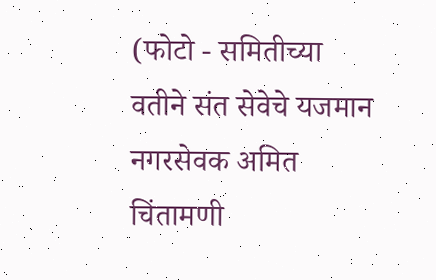(फोटो - समितीच्या वतीने संत सेवेचे यजमान नगरसेवक अमित चिंतामणी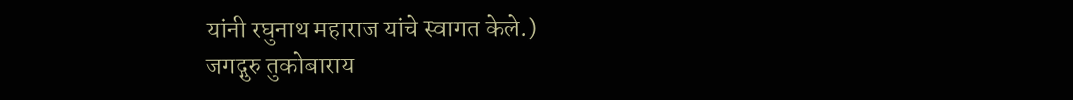यांनी रघुनाथ महाराज यांचे स्वागत केले.)
जगद्गुरु तुकोबाराय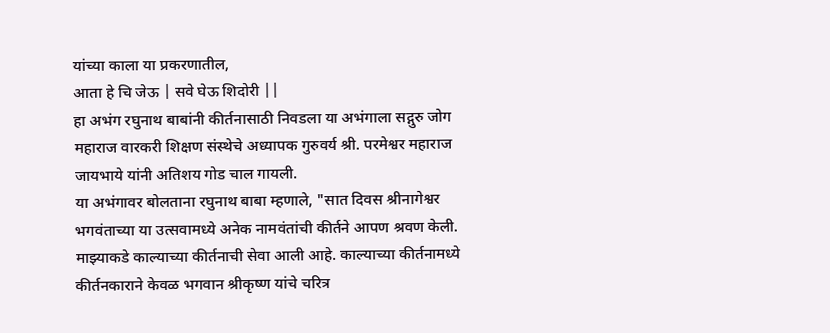यांच्या काला या प्रकरणातील,
आता हे चि जेऊ | सवे घेऊ शिदोरी ||
हा अभंग रघुनाथ बाबांनी कीर्तनासाठी निवडला या अभंगाला सद्गुरु जोग महाराज वारकरी शिक्षण संस्थेचे अध्यापक गुरुवर्य श्री. परमेश्वर महाराज जायभाये यांनी अतिशय गोड चाल गायली.
या अभंगावर बोलताना रघुनाथ बाबा म्हणाले, "सात दिवस श्रीनागेश्वर भगवंताच्या या उत्सवामध्ये अनेक नामवंतांची कीर्तने आपण श्रवण केली. माझ्याकडे काल्याच्या कीर्तनाची सेवा आली आहे. काल्याच्या कीर्तनामध्ये कीर्तनकाराने केवळ भगवान श्रीकृष्ण यांचे चरित्र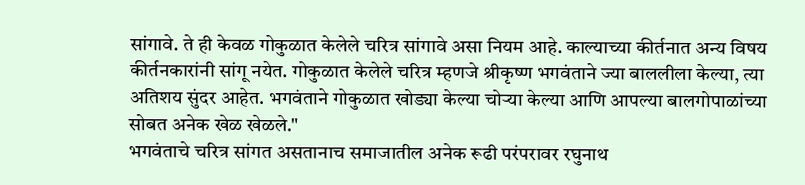सांगावे. ते ही केवळ गोकुळात केलेले चरित्र सांगावे असा नियम आहे. काल्याच्या कीर्तनात अन्य विषय कीर्तनकारांनी सांगू नयेत. गोकुळात केलेले चरित्र म्हणजे श्रीकृष्ण भगवंताने ज्या बाललीला केल्या, त्या अतिशय सुंदर आहेत. भगवंताने गोकुळात खोड्या केल्या चोऱ्या केल्या आणि आपल्या बालगोपाळांच्या सोबत अनेक खेळ खेळले."
भगवंताचे चरित्र सांगत असतानाच समाजातील अनेक रूढी परंपरावर रघुनाथ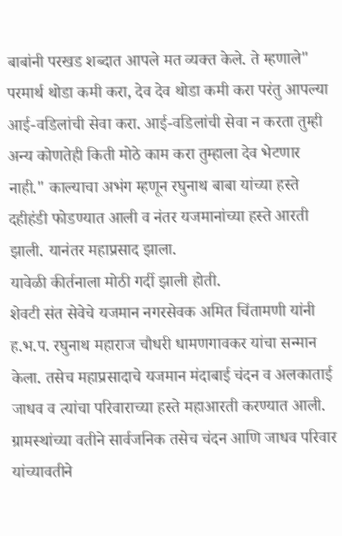बाबांनी परखड शब्दात आपले मत व्यक्त केले. ते म्हणाले" परमार्थ थोडा कमी करा, देव देव थोडा कमी करा परंतु आपल्या आई-वडिलांची सेवा करा. आई-वडिलांची सेवा न करता तुम्ही अन्य कोणतेही किती मोठे काम करा तुम्हाला देव भेटणार नाही." काल्याचा अभंग म्हणून रघुनाथ बाबा यांच्या हस्ते दहीहंडी फोडण्यात आली व नंतर यजमानांच्या हस्ते आरती झाली. यानंतर महाप्रसाद झाला.
यावेळी कीर्तनाला मोठी गर्दी झाली होती.
शेवटी संत सेवेचे यजमान नगरसेवक अमित चिंतामणी यांनी ह.भ.प. रघुनाथ महाराज चौधरी धामणगावकर यांचा सन्मान केला. तसेच महाप्रसादाचे यजमान मंदाबाई चंदन व अलकाताई जाधव व त्यांचा परिवाराच्या हस्ते महाआरती करण्यात आली. ग्रामस्थांच्या वतीने सार्वजनिक तसेच चंदन आणि जाधव परिवार यांच्यावतीने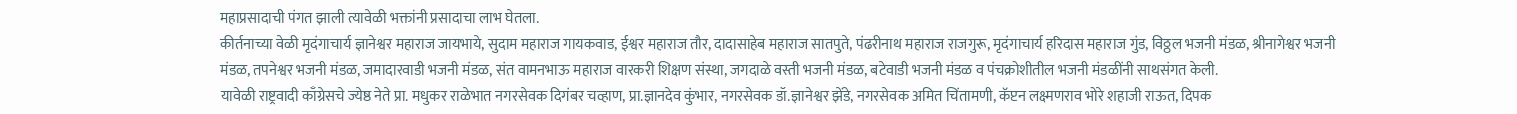महाप्रसादाची पंगत झाली त्यावेळी भक्तांनी प्रसादाचा लाभ घेतला.
कीर्तनाच्या वेळी मृदंगाचार्य ज्ञानेश्वर महाराज जायभाये, सुदाम महाराज गायकवाड, ईश्वर महाराज तौर, दादासाहेब महाराज सातपुते, पंढरीनाथ महाराज राजगुरू, मृदंगाचार्य हरिदास महाराज गुंड, विठ्ठल भजनी मंडळ, श्रीनागेश्वर भजनी मंडळ, तपनेश्वर भजनी मंडळ, जमादारवाडी भजनी मंडळ, संत वामनभाऊ महाराज वारकरी शिक्षण संस्था, जगदाळे वस्ती भजनी मंडळ, बटेवाडी भजनी मंडळ व पंचक्रोशीतील भजनी मंडळींनी साथसंगत केली.
यावेळी राष्ट्रवादी काँग्रेसचे ज्येष्ठ नेते प्रा. मधुकर राळेभात नगरसेवक दिगंबर चव्हाण, प्रा.ज्ञानदेव कुंभार, नगरसेवक डॉ.ज्ञानेश्वर झेंडे, नगरसेवक अमित चिंतामणी, कॅप्टन लक्ष्मणराव भोरे शहाजी राऊत, दिपक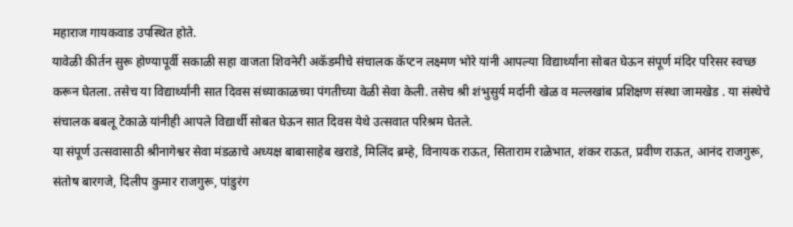महाराज गायकवाड उपस्थित होते.
यावेळी कीर्तन सुरू होण्यापूर्वी सकाळी सहा वाजता शिवनेरी अकॅडमीचे संचालक कॅप्टन लक्ष्मण भोरे यांनी आपल्या विद्यार्थ्यांना सोबत घेऊन संपूर्ण मंदिर परिसर स्वच्छ करून घेतला. तसेच या विद्यार्थ्यांनी सात दिवस संध्याकाळच्या पंगतीच्या वेळी सेवा केली. तसेच श्री शंभुसुर्य मर्दानी खेळ व मल्लखांब प्रशिक्षण संस्था जामखेड . या संस्थेचे संचालक बबलू टेकाळे यांनीही आपले विद्यार्थी सोबत घेऊन सात दिवस येथे उत्सवात परिश्रम घेतले.
या संपूर्ण उत्सवासाठी श्रीनागेश्वर सेवा मंडळाचे अध्यक्ष बाबासाहेब खराडे, मिलिंद ब्रम्हे, विनायक राऊत, सिताराम राळेभात, शंकर राऊत, प्रवीण राऊत, आनंद राजगुरू, संतोष बारगजे, दिलीप कुमार राजगुरू, पांडुरंग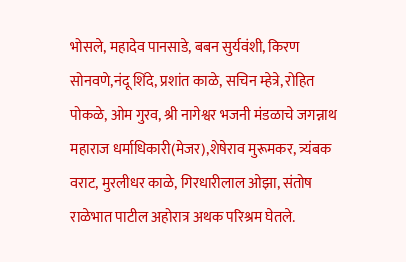भोसले, महादेव पानसाडे, बबन सुर्यवंशी, किरण सोनवणे,नंदू शिंदे, प्रशांत काळे, सचिन म्हेत्रे, रोहित पोकळे, ओम गुरव, श्री नागेश्वर भजनी मंडळाचे जगन्नाथ महाराज धर्माधिकारी(मेजर),शेषेराव मुरूमकर, त्र्यंबक वराट, मुरलीधर काळे, गिरधारीलाल ओझा, संतोष राळेभात पाटील अहोरात्र अथक परिश्रम घेतले.